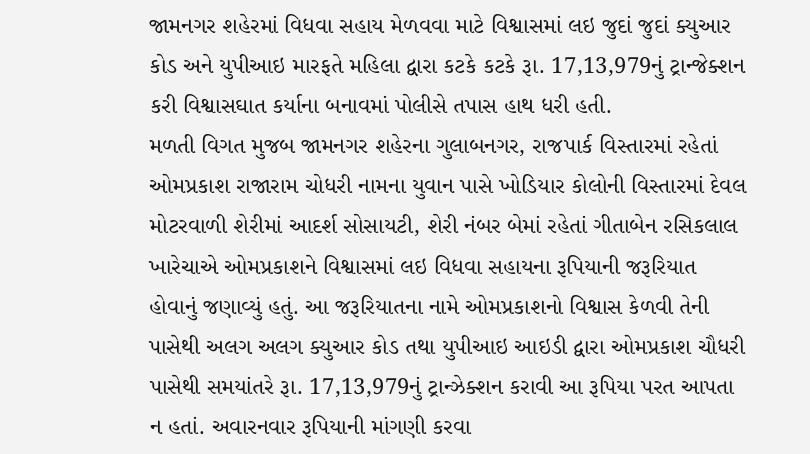જામનગર શહેરમાં વિધવા સહાય મેળવવા માટે વિશ્વાસમાં લઇ જુદાં જુદાં ક્યુઆર કોડ અને યુપીઆઇ મારફતે મહિલા દ્વારા કટકે કટકે રૂા. 17,13,979નું ટ્રાન્જેક્શન કરી વિશ્વાસઘાત કર્યાના બનાવમાં પોલીસે તપાસ હાથ ધરી હતી.
મળતી વિગત મુજબ જામનગર શહેરના ગુલાબનગર, રાજપાર્ક વિસ્તારમાં રહેતાં ઓમપ્રકાશ રાજારામ ચોધરી નામના યુવાન પાસે ખોડિયાર કોલોની વિસ્તારમાં દેવલ મોટરવાળી શેરીમાં આદર્શ સોસાયટી, શેરી નંબર બેમાં રહેતાં ગીતાબેન રસિકલાલ ખારેચાએ ઓમપ્રકાશને વિશ્વાસમાં લઇ વિધવા સહાયના રૂપિયાની જરૂરિયાત હોવાનું જણાવ્યું હતું. આ જરૂરિયાતના નામે ઓમપ્રકાશનો વિશ્વાસ કેળવી તેની પાસેથી અલગ અલગ ક્યુઆર કોડ તથા યુપીઆઇ આઇડી દ્વારા ઓમપ્રકાશ ચૌધરી પાસેથી સમયાંતરે રૂા. 17,13,979નું ટ્રાન્ઝેક્શન કરાવી આ રૂપિયા પરત આપતા ન હતાં. અવારનવાર રૂપિયાની માંગણી કરવા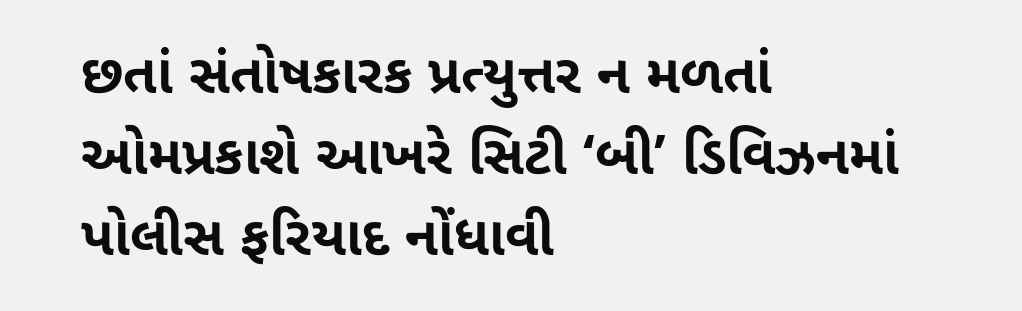છતાં સંતોષકારક પ્રત્યુત્તર ન મળતાં ઓમપ્રકાશે આખરે સિટી ‘બી’ ડિવિઝનમાં પોલીસ ફરિયાદ નોંધાવી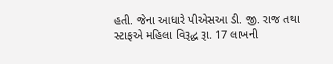હતી. જેના આધારે પીએસઆ ડી. જી. રાજ તથા સ્ટાફએ મહિલા વિરૂદ્ધ રૂા. 17 લાખની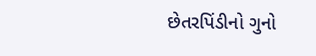છેતરપિંડીનો ગુનો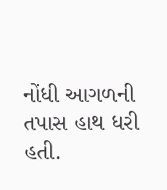નોંધી આગળની તપાસ હાથ ધરી હતી.